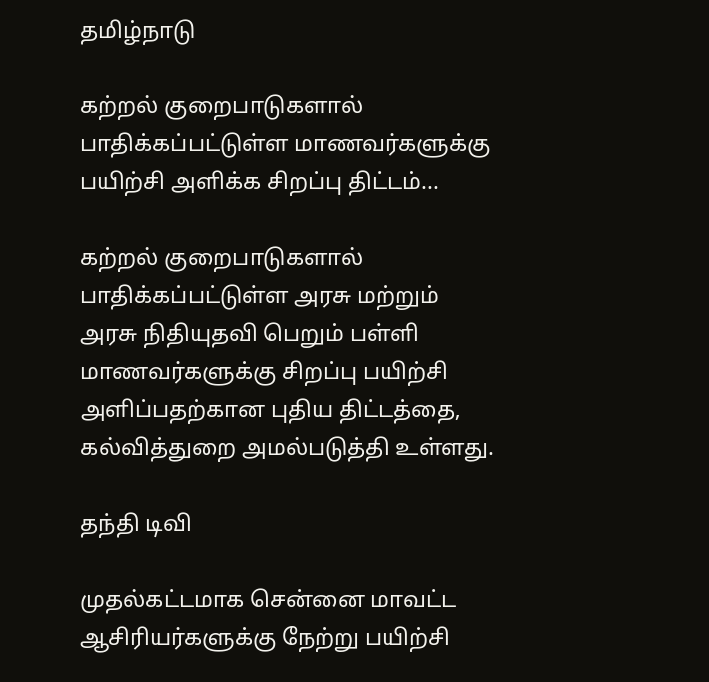தமிழ்நாடு

கற்றல் குறைபாடுகளால் பாதிக்கப்பட்டுள்ள மாணவர்களுக்கு பயிற்சி அளிக்க சிறப்பு திட்டம்...

கற்றல் குறைபாடுகளால் பாதிக்கப்பட்டுள்ள அரசு மற்றும் அரசு நிதியுதவி பெறும் பள்ளி மாணவர்களுக்கு சிறப்பு பயிற்சி அளிப்பதற்கான புதிய திட்டத்தை, கல்வித்துறை அமல்படுத்தி உள்ளது.

தந்தி டிவி

முதல்கட்டமாக சென்னை மாவட்ட ஆசிரியர்களுக்கு நேற்று பயிற்சி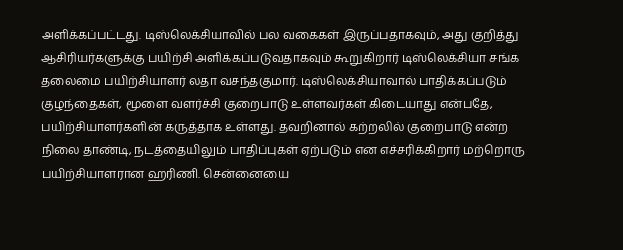அளிக்கப்பட்டது. டிஸ்லெக்சியாவில் பல வகைகள் இருப்பதாகவும், அது குறித்து ஆசிரியர்களுக்கு பயிற்சி அளிக்கப்படுவதாகவும் கூறுகிறார் டிஸ்லெக்சியா சங்க தலைமை பயிற்சியாளர் லதா வசந்தகுமார். டிஸ்லெக்சியாவால் பாதிக்கப்படும் குழந்தைகள், மூளை வளர்ச்சி குறைபாடு உள்ளவர்கள் கிடையாது என்பதே, பயிற்சியாளர்களின் கருத்தாக உள்ளது. தவறினால் கற்றலில் குறைபாடு என்ற நிலை தாண்டி, நடத்தையிலும் பாதிப்புகள் ஏற்படும் என எச்சரிக்கிறார் மற்றொரு பயிற்சியாளரான ஹரிணி. சென்னையை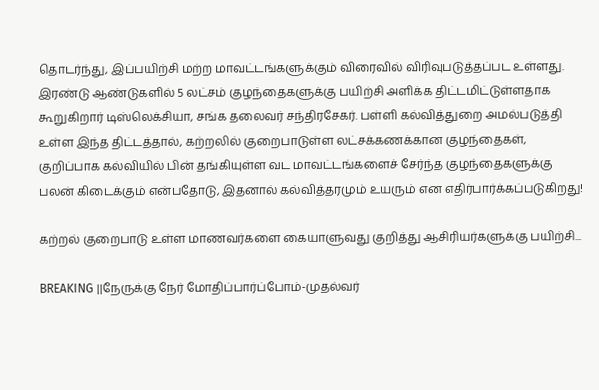தொடர்ந்து, இப்பயிற்சி மற்ற மாவட்டங்களுக்கும் விரைவில் விரிவுபடுத்தப்பட உள்ளது. இரண்டு ஆண்டுகளில் 5 லட்சம் குழந்தைகளுக்கு பயிற்சி அளிக்க திட்டமிட்டுள்ளதாக கூறுகிறார் டிஸ்லெக்சியா, சங்க தலைவர் சந்திரசேகர். பள்ளி கல்வித்துறை அமல்படுத்தி உள்ள இந்த திட்டத்தால், கற்றலில் குறைபாடுள்ள லட்சக்கணக்கான குழந்தைகள், குறிப்பாக கல்வியில் பின் தங்கியுள்ள வட மாவட்டங்களைச் சேர்ந்த குழந்தைகளுக்கு பலன் கிடைக்கும் என்பதோடு, இதனால் கல்வித்தரமும் உயரும் என எதிர்பார்க்கப்படுகிறது!

கற்றல் குறைபாடு உள்ள மாணவர்களை கையாளுவது குறித்து ஆசிரியர்களுக்கு பயிற்சி...

BREAKING ||நேருக்கு நேர் மோதிப்பார்ப்போம்-முதல்வர்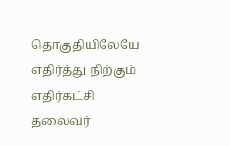தொகுதியிலேயே எதிர்த்து நிற்கும் எதிர்கட்சி தலைவர்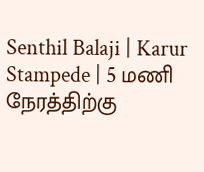Senthil Balaji | Karur Stampede | 5 மணி நேரத்திற்கு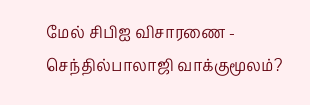மேல் சிபிஐ விசாரணை - செந்தில்பாலாஜி வாக்குமூலம்?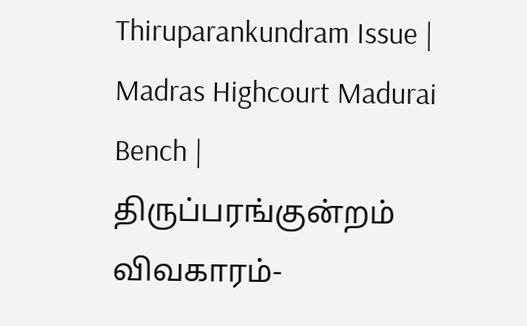Thiruparankundram Issue | Madras Highcourt Madurai Bench | திருப்பரங்குன்றம் விவகாரம்-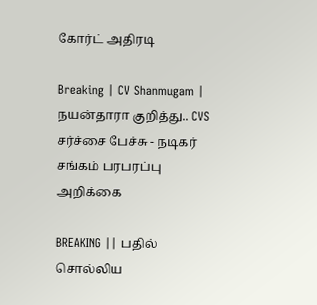கோர்ட் அதிரடி

Breaking | CV Shanmugam | நயன்தாரா குறித்து.. CVS சர்ச்சை பேச்சு - நடிகர் சங்கம் பரபரப்பு அறிக்கை

BREAKING || பதில் சொல்லிய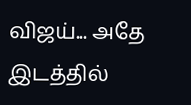விஜய்... அதே இடத்தில்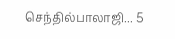செந்தில்பாலாஜி... 5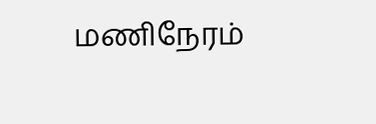மணிநேரம்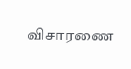விசாரணை